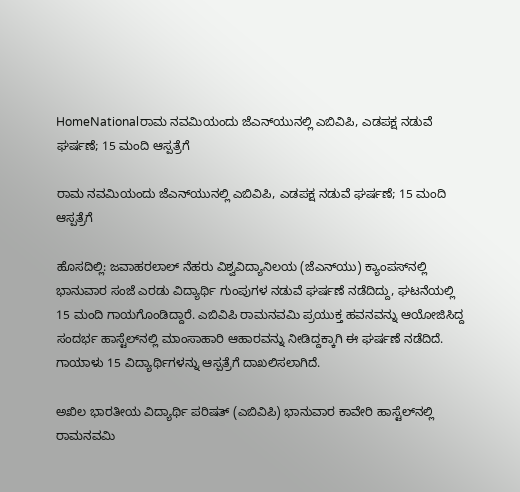HomeNationalರಾಮ ನವಮಿಯಂದು ಜೆಎನ್‌ಯುನಲ್ಲಿ ಎಬಿವಿಪಿ, ಎಡಪಕ್ಷ ನಡುವೆ ಘರ್ಷಣೆ; 15 ಮಂದಿ ಆಸ್ಪತ್ರೆಗೆ

ರಾಮ ನವಮಿಯಂದು ಜೆಎನ್‌ಯುನಲ್ಲಿ ಎಬಿವಿಪಿ, ಎಡಪಕ್ಷ ನಡುವೆ ಘರ್ಷಣೆ; 15 ಮಂದಿ ಆಸ್ಪತ್ರೆಗೆ

ಹೊಸದಿಲ್ಲಿ: ಜವಾಹರಲಾಲ್ ನೆಹರು ವಿಶ್ವವಿದ್ಯಾನಿಲಯ (ಜೆಎನ್‌ಯು) ಕ್ಯಾಂಪಸ್‌ನಲ್ಲಿ ಭಾನುವಾರ ಸಂಜೆ ಎರಡು ವಿದ್ಯಾರ್ಥಿ ಗುಂಪುಗಳ ನಡುವೆ ಘರ್ಷಣೆ ನಡೆದಿದ್ದು, ಘಟನೆಯಲ್ಲಿ 15 ಮಂದಿ ಗಾಯಗೊಂಡಿದ್ದಾರೆ. ಎಬಿವಿಪಿ ರಾಮನವಮಿ ಪ್ರಯುಕ್ತ ಹವನವನ್ನು ಆಯೋಜಿಸಿದ್ದ ಸಂದರ್ಭ ಹಾಸ್ಟೆಲ್‌ನಲ್ಲಿ ಮಾಂಸಾಹಾರಿ ಆಹಾರವನ್ನು ನೀಡಿದ್ದಕ್ಕಾಗಿ ಈ ಘರ್ಷಣೆ ನಡೆದಿದೆ. ಗಾಯಾಳು 15 ವಿದ್ಯಾರ್ಥಿಗಳನ್ನು ಆಸ್ಪತ್ರೆಗೆ ದಾಖಲಿಸಲಾಗಿದೆ.

ಅಖಿಲ ಭಾರತೀಯ ವಿದ್ಯಾರ್ಥಿ ಪರಿಷತ್ (ಎಬಿವಿಪಿ) ಭಾನುವಾರ ಕಾವೇರಿ ಹಾಸ್ಟೆಲ್‌ನಲ್ಲಿ ರಾಮನವಮಿ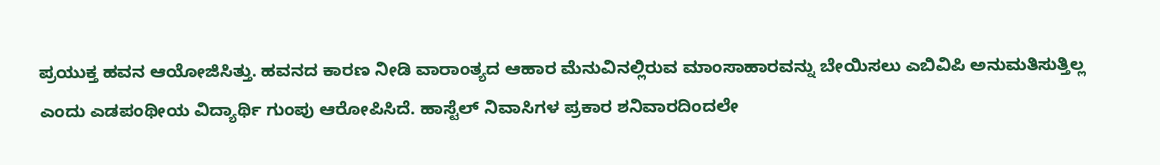ಪ್ರಯುಕ್ತ ಹವನ ಆಯೋಜಿಸಿತ್ತು. ಹವನದ ಕಾರಣ ನೀಡಿ ವಾರಾಂತ್ಯದ ಆಹಾರ ಮೆನುವಿನಲ್ಲಿರುವ ಮಾಂಸಾಹಾರವನ್ನು ಬೇಯಿಸಲು ಎಬಿವಿಪಿ ಅನುಮತಿಸುತ್ತಿಲ್ಲ ಎಂದು ಎಡಪಂಥೀಯ ವಿದ್ಯಾರ್ಥಿ ಗುಂಪು ಆರೋಪಿಸಿದೆ. ಹಾಸ್ಟೆಲ್ ನಿವಾಸಿಗಳ ಪ್ರಕಾರ ಶನಿವಾರದಿಂದಲೇ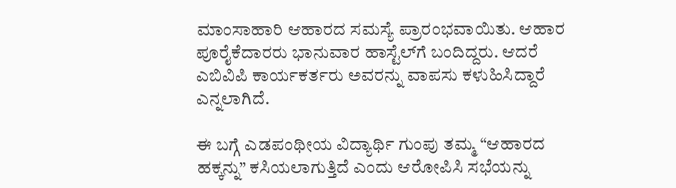ಮಾಂಸಾಹಾರಿ ಆಹಾರದ ಸಮಸ್ಯೆ ಪ್ರಾರಂಭವಾಯಿತು. ಆಹಾರ ಪೂರೈಕೆದಾರರು ಭಾನುವಾರ ಹಾಸ್ಟೆಲ್‌ಗೆ ಬಂದಿದ್ದರು. ಆದರೆ ಎಬಿವಿಪಿ ಕಾರ್ಯಕರ್ತರು ಅವರನ್ನು ವಾಪಸು ಕಳುಹಿಸಿದ್ದಾರೆ ಎನ್ನಲಾಗಿದೆ.

ಈ ಬಗ್ಗೆ ಎಡಪಂಥೀಯ ವಿದ್ಯಾರ್ಥಿ ಗುಂಪು ತಮ್ಮ “ಆಹಾರದ ಹಕ್ಕನ್ನು” ಕಸಿಯಲಾಗುತ್ತಿದೆ ಎಂದು ಆರೋಪಿಸಿ ಸಭೆಯನ್ನು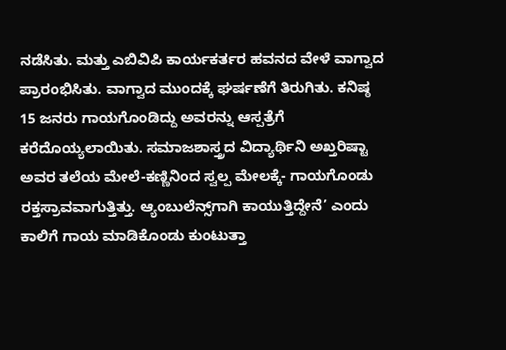ನಡೆಸಿತು. ಮತ್ತು ಎಬಿವಿಪಿ ಕಾರ್ಯಕರ್ತರ ಹವನದ ವೇಳೆ ವಾಗ್ವಾದ ಪ್ರಾರಂಭಿಸಿತು. ವಾಗ್ವಾದ ಮುಂದಕ್ಕೆ ಘರ್ಷಣೆಗೆ ತಿರುಗಿತು. ಕನಿಷ್ಠ 15 ಜನರು ಗಾಯಗೊಂಡಿದ್ದು ಅವರನ್ನು ಆಸ್ಪತ್ರೆಗೆ ಕರೆದೊಯ್ಯಲಾಯಿತು. ಸಮಾಜಶಾಸ್ತ್ರದ ವಿದ್ಯಾರ್ಥಿನಿ ಅಖ್ತರಿಷ್ಟಾ ಅವರ ತಲೆಯ ಮೇಲೆ-ಕಣ್ಣಿನಿಂದ ಸ್ವಲ್ಪ ಮೇಲಕ್ಕೆ- ಗಾಯಗೊಂಡು ರಕ್ತಸ್ರಾವವಾಗುತ್ತಿತ್ತು. ಆ್ಯಂಬುಲೆನ್ಸ್‌ಗಾಗಿ ಕಾಯುತ್ತಿದ್ದೇನೆ’ ಎಂದು ಕಾಲಿಗೆ ಗಾಯ ಮಾಡಿಕೊಂಡು ಕುಂಟುತ್ತಾ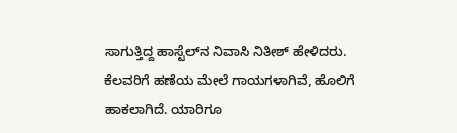ಸಾಗುತ್ತಿದ್ದ ಹಾಸ್ಟೆಲ್‌ನ ನಿವಾಸಿ ನಿತೀಶ್‌ ಹೇಳಿದರು. ಕೆಲವರಿಗೆ ಹಣೆಯ ಮೇಲೆ ಗಾಯಗಳಾಗಿವೆ, ಹೊಲಿಗೆ ಹಾಕಲಾಗಿದೆ. ಯಾರಿಗೂ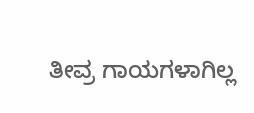ತೀವ್ರ ಗಾಯಗಳಾಗಿಲ್ಲ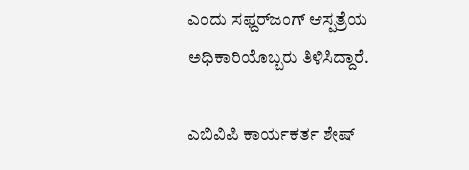ಎಂದು ಸಫ್ದರ್‌ಜಂಗ್ ಆಸ್ಪತ್ರೆಯ ಅಧಿಕಾರಿಯೊಬ್ಬರು ತಿಳಿಸಿದ್ದಾರೆ.

ಎಬಿವಿಪಿ ಕಾರ್ಯಕರ್ತ ಶೇಷ್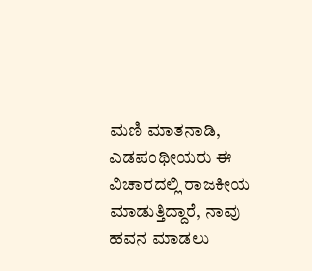ಮಣಿ ಮಾತನಾಡಿ, ಎಡಪಂಥೀಯರು ಈ ವಿಚಾರದಲ್ಲಿ ರಾಜಕೀಯ ಮಾಡುತ್ತಿದ್ದಾರೆ, ನಾವು ಹವನ ಮಾಡಲು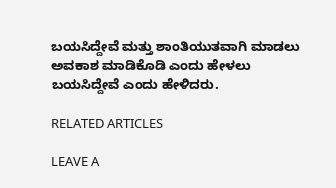ಬಯಸಿದ್ದೇವೆ ಮತ್ತು ಶಾಂತಿಯುತವಾಗಿ ಮಾಡಲು ಅವಕಾಶ ಮಾಡಿಕೊಡಿ ಎಂದು ಹೇಳಲು ಬಯಸಿದ್ದೇವೆ ಎಂದು ಹೇಳಿದರು.

RELATED ARTICLES

LEAVE A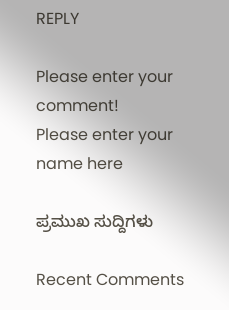REPLY

Please enter your comment!
Please enter your name here

ಪ್ರಮುಖ ಸುದ್ದಿಗಳು

Recent Comments